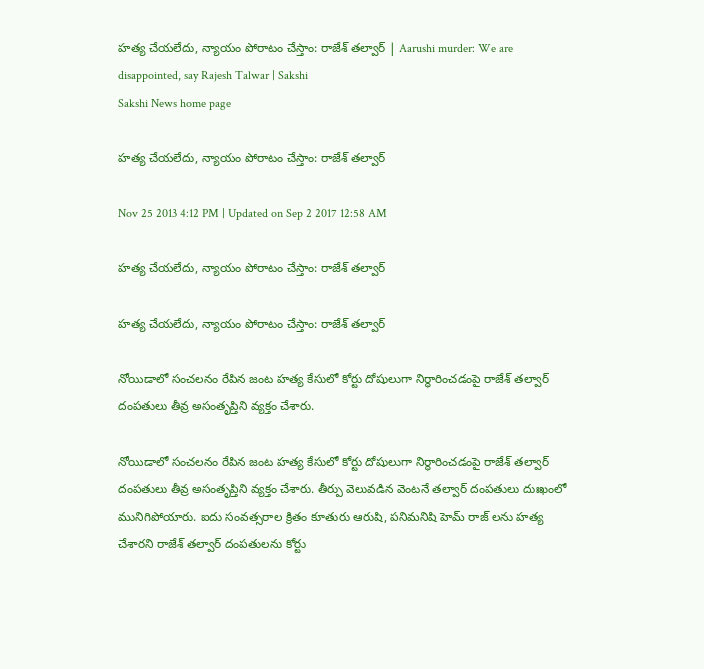హత్య చేయలేదు, న్యాయం పోరాటం చేస్తాం: రాజేశ్ తల్వార్ | Aarushi murder: We are disappointed, say Rajesh Talwar | Sakshi
Sakshi News home page

హత్య చేయలేదు, న్యాయం పోరాటం చేస్తాం: రాజేశ్ తల్వార్

Nov 25 2013 4:12 PM | Updated on Sep 2 2017 12:58 AM

హత్య చేయలేదు, న్యాయం పోరాటం చేస్తాం: రాజేశ్ తల్వార్

హత్య చేయలేదు, న్యాయం పోరాటం చేస్తాం: రాజేశ్ తల్వార్

నోయిడాలో సంచలనం రేపిన జంట హత్య కేసులో కోర్టు దోషులుగా నిర్ధారించడంపై రాజేశ్ తల్వార్ దంపతులు తీవ్ర అసంతృప్తిని వ్యక్తం చేశారు.

నోయిడాలో సంచలనం రేపిన జంట హత్య కేసులో కోర్టు దోషులుగా నిర్ధారించడంపై రాజేశ్ తల్వార్ దంపతులు తీవ్ర అసంతృప్తిని వ్యక్తం చేశారు. తీర్పు వెలువడిన వెంటనే తల్వార్ దంపతులు దుఃఖంలో మునిగిపోయారు. ఐదు సంవత్సరాల క్రితం కూతురు ఆరుషి, పనిమనిషి హెమ్ రాజ్ లను హత్య చేశారని రాజేశ్ తల్వార్ దంపతులను కోర్టు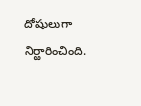దోషులుగా నిర్ఱారించింది.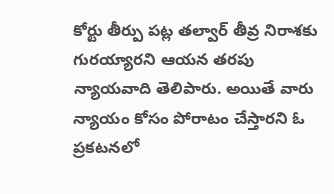కోర్టు తీర్పు పట్ల తల్వార్ తీవ్ర నిరాశకు గురయ్యారని ఆయన తరపు న్యాయవాది తెలిపారు. అయితే వారు న్యాయం కోసం పోరాటం చేస్తారని ఓ ప్రకటనలో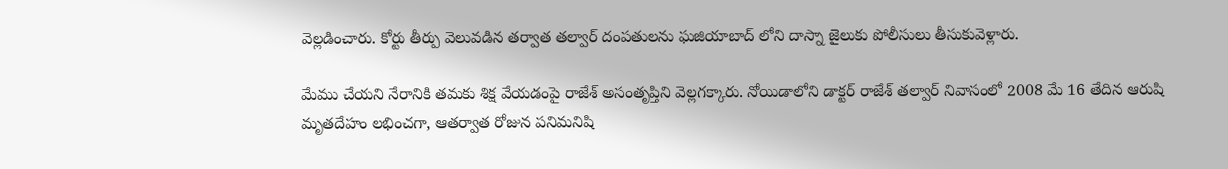వెల్లడించారు. కోర్టు తీర్పు వెలువడిన తర్వాత తల్వార్ దంపతులను ఘజియాబాద్ లోని దాస్నా జైలుకు పోలీసులు తీసుకువెళ్లారు.

మేము చేయని నేరానికి తమకు శిక్ష వేయడంపై రాజేశ్ అసంతృప్తిని వెల్లగక్కారు. నోయిడాలోని డాక్టర్ రాజేశ్ తల్వార్ నివాసంలో 2008 మే 16 తేదిన ఆరుషి మృతదేహం లభించగా, ఆతర్వాత రోజున పనిమనిషి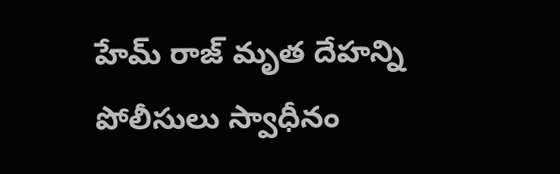హేమ్ రాజ్ మృత దేహన్ని పోలీసులు స్వాధీనం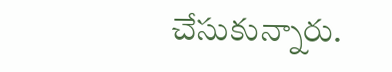చేసుకున్నారు.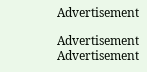Advertisement

Advertisement
Advertisement